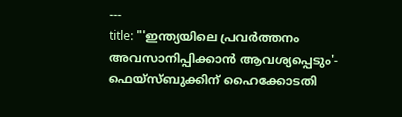---
title: "'ഇന്ത്യയിലെ പ്രവർത്തനം അവസാനിപ്പിക്കാൻ ആവശ്യപ്പെടും'- ഫെയ്സ്ബുക്കിന് ഹൈക്കോടതി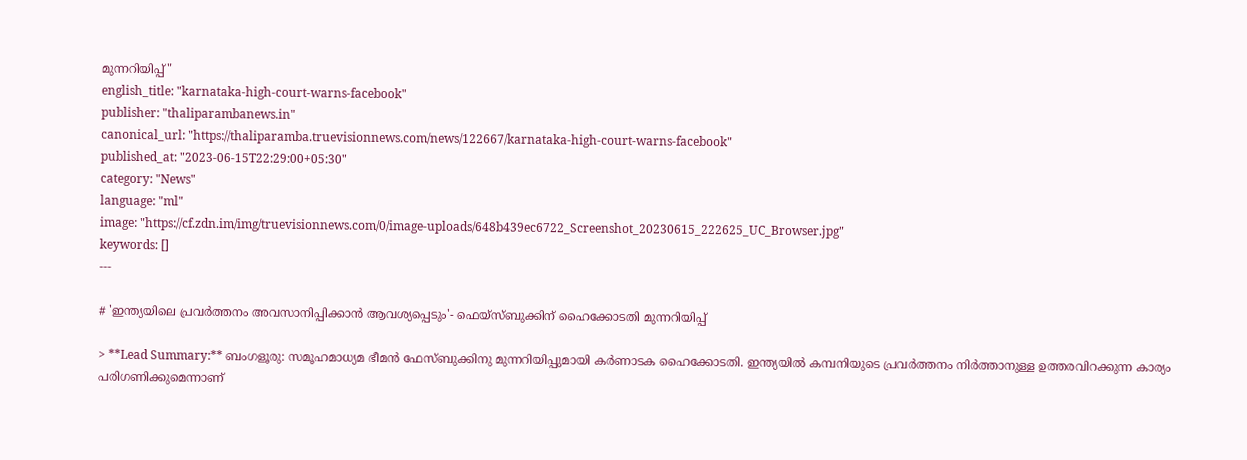മുന്നറിയിപ്പ്"
english_title: "karnataka-high-court-warns-facebook"
publisher: "thaliparambanews.in"
canonical_url: "https://thaliparamba.truevisionnews.com/news/122667/karnataka-high-court-warns-facebook"
published_at: "2023-06-15T22:29:00+05:30"
category: "News"
language: "ml"
image: "https://cf.zdn.im/img/truevisionnews.com/0/image-uploads/648b439ec6722_Screenshot_20230615_222625_UC_Browser.jpg"
keywords: []
---

# 'ഇന്ത്യയിലെ പ്രവർത്തനം അവസാനിപ്പിക്കാൻ ആവശ്യപ്പെടും'- ഫെയ്സ്ബുക്കിന് ഹൈക്കോടതി മുന്നറിയിപ്പ്

> **Lead Summary:** ബംഗളൂരു: സമൂഹമാധ്യമ ഭീമൻ ഫേസ്ബുക്കിനു മുന്നറിയിപ്പുമായി കർണാടക ഹൈക്കോടതി. ഇന്ത്യയിൽ കമ്പനിയുടെ പ്രവര്‍ത്തനം നിര്‍ത്താനുള്ള ഉത്തരവിറക്കുന്ന കാര്യം പരിഗണിക്കുമെന്നാണ്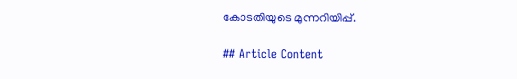കോടതിയുടെ മുന്നറിയിപ്പ്.

## Article Content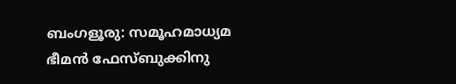ബംഗളൂരു: സമൂഹമാധ്യമ ഭീമൻ ഫേസ്ബുക്കിനു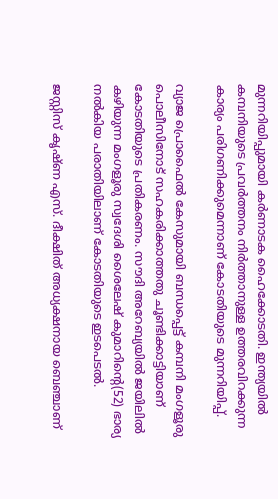മുന്നറിയിപ്പുമായി കർണാടക ഹൈക്കോടതി. ഇന്ത്യയിൽ കമ്പനിയുടെ പ്രവര്‍ത്തനം നിര്‍ത്താനുള്ള ഉത്തരവിറക്കുന്ന കാര്യം പരിഗണിക്കുമെന്നാണ് കോടതിയുടെ മുന്നറിയിപ്പ്.

വ്യാജ പ്രൊഫൈൽ കേസുമായി ബന്ധപ്പെട്ട് കമ്പനി മംഗളൂരു പൊലീസിനോട് സഹകരിക്കാത്തതു ചൂണ്ടിക്കാട്ടിയാണ് കോടതിയുടെ പ്രതികരണം. സൗദി അറേബ്യയിൽ ജയിലിൽ കഴിയുന്ന മംഗളൂരു സ്വദേശി ശൈലേഷ് കുമാറിന്റെ(52) ഭാര്യ നൽകിയ പരാതിയിലാണ് കോടതിയുടെ ഇടപെടൽ.

ജസ്റ്റിസ് കൃഷ്ണ എസ്. ദീക്ഷിത് അധ്യക്ഷനായ ബെഞ്ചാണ്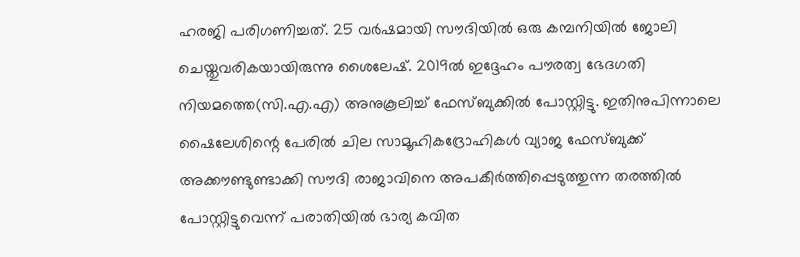ഹരജി പരിഗണിച്ചത്. 25 വർഷമായി സൗദിയിൽ ഒരു കമ്പനിയിൽ ജോലി ചെയ്തുവരികയായിരുന്നു ശൈലേഷ്. 2019ൽ ഇദ്ദേഹം പൗരത്വ ഭേദഗതി നിയമത്തെ(സി.എ.എ) അനുകൂലിച്ച് ഫേസ്ബുക്കിൽ പോസ്റ്റിട്ടു. ഇതിനുപിന്നാലെ ഷൈലേശിന്റെ പേരിൽ ചില സാമൂഹികദ്രോഹികൾ വ്യാജ ഫേസ്ബുക്ക് അക്കൗണ്ടുണ്ടാക്കി സൗദി രാജാവിനെ അപകീർത്തിപ്പെടുത്തുന്ന തരത്തിൽ പോസ്റ്റിട്ടുവെന്ന് പരാതിയിൽ ഭാര്യ കവിത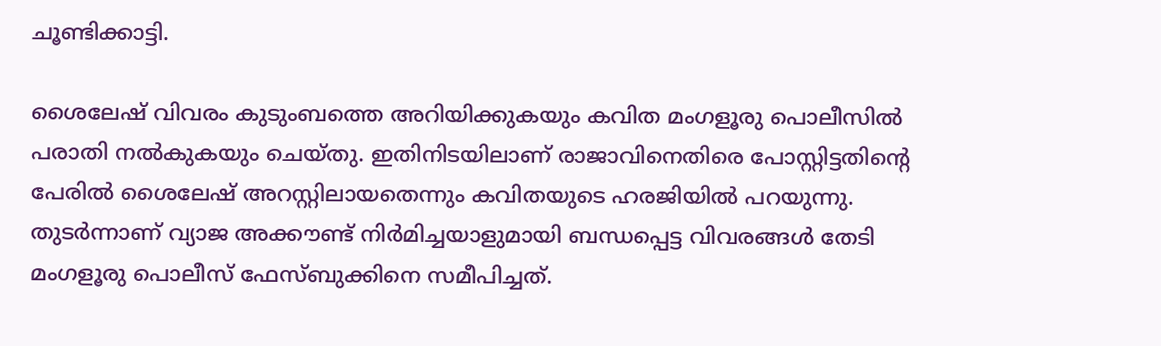ചൂണ്ടിക്കാട്ടി.

ശൈലേഷ് വിവരം കുടുംബത്തെ അറിയിക്കുകയും കവിത മംഗളൂരു പൊലീസിൽ പരാതി നൽകുകയും ചെയ്തു. ഇതിനിടയിലാണ് രാജാവിനെതിരെ പോസ്റ്റിട്ടതിന്റെ പേരിൽ ശൈലേഷ് അറസ്റ്റിലായതെന്നും കവിതയുടെ ഹരജിയിൽ പറയുന്നു. തുടർന്നാണ് വ്യാജ അക്കൗണ്ട് നിർമിച്ചയാളുമായി ബന്ധപ്പെട്ട വിവരങ്ങൾ തേടി മംഗളൂരു പൊലീസ് ഫേസ്ബുക്കിനെ സമീപിച്ചത്.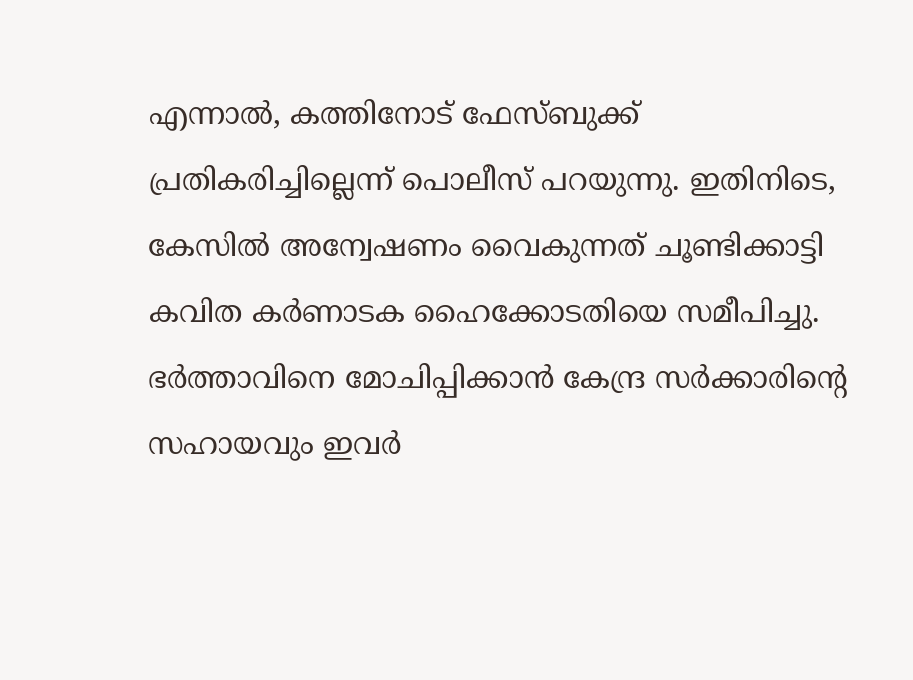എന്നാൽ, കത്തിനോട് ഫേസ്ബുക്ക് പ്രതികരിച്ചില്ലെന്ന് പൊലീസ് പറയുന്നു. ഇതിനിടെ, കേസിൽ അന്വേഷണം വൈകുന്നത് ചൂണ്ടിക്കാട്ടി കവിത കർണാടക ഹൈക്കോടതിയെ സമീപിച്ചു. ഭർത്താവിനെ മോചിപ്പിക്കാൻ കേന്ദ്ര സർക്കാരിന്റെ സഹായവും ഇവർ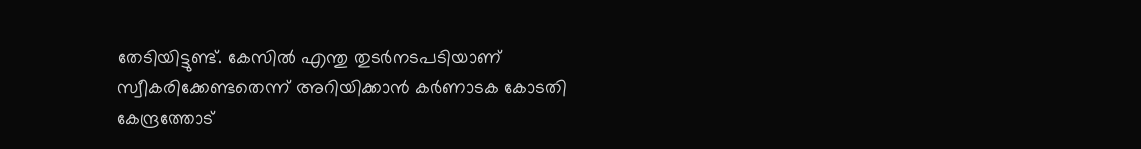തേടിയിട്ടുണ്ട്. കേസിൽ എന്തു തുടർനടപടിയാണ് സ്വീകരിക്കേണ്ടതെന്ന് അറിയിക്കാൻ കർണാടക കോടതി കേന്ദ്രത്തോട്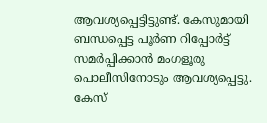ആവശ്യപ്പെട്ടിട്ടുണ്ട്. കേസുമായി ബന്ധപ്പെട്ട പൂർണ റിപ്പോർട്ട് സമർപ്പിക്കാൻ മംഗളൂരു പൊലീസിനോടും ആവശ്യപ്പെട്ടു. കേസ്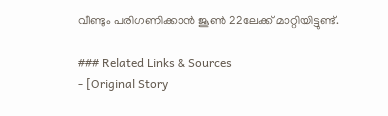വീണ്ടും പരിഗണിക്കാൻ ജൂൺ 22ലേക്ക് മാറ്റിയിട്ടുണ്ട്.

### Related Links & Sources
- [Original Story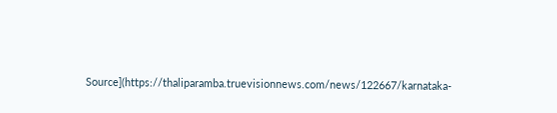Source](https://thaliparamba.truevisionnews.com/news/122667/karnataka-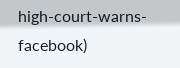high-court-warns-facebook)